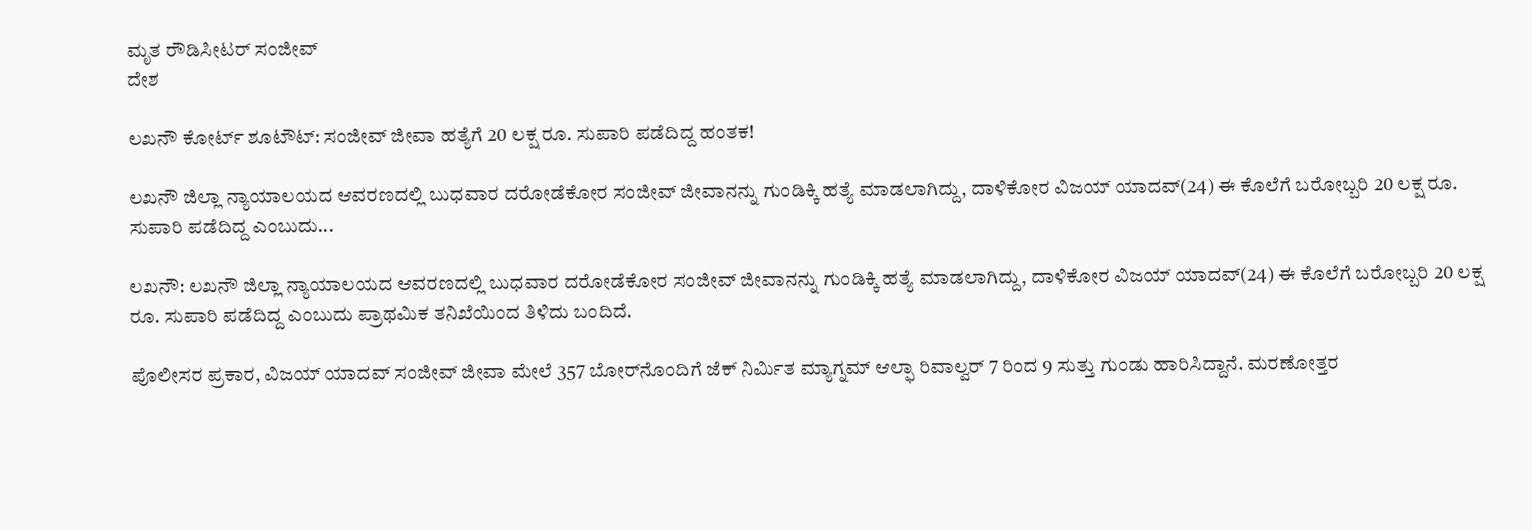ಮೃತ ರೌಡಿಸೀಟರ್ ಸಂಜೀವ್
ದೇಶ

ಲಖನೌ ಕೋರ್ಟ್ ಶೂಟೌಟ್: ಸಂಜೀವ್ ಜೀವಾ ಹತ್ಯೆಗೆ 20 ಲಕ್ಷ ರೂ. ಸುಪಾರಿ ಪಡೆದಿದ್ದ ಹಂತಕ!

ಲಖನೌ ಜಿಲ್ಲಾ ನ್ಯಾಯಾಲಯದ ಆವರಣದಲ್ಲಿ ಬುಧವಾರ ದರೋಡೆಕೋರ ಸಂಜೀವ್ ಜೀವಾನನ್ನು ಗುಂಡಿಕ್ಕಿ ಹತ್ಯೆ ಮಾಡಲಾಗಿದ್ದು, ದಾಳಿಕೋರ ವಿಜಯ್ ಯಾದವ್(24) ಈ ಕೊಲೆಗೆ ಬರೋಬ್ಬರಿ 20 ಲಕ್ಷ ರೂ. ಸುಪಾರಿ ಪಡೆದಿದ್ದ ಎಂಬುದು...

ಲಖನೌ: ಲಖನೌ ಜಿಲ್ಲಾ ನ್ಯಾಯಾಲಯದ ಆವರಣದಲ್ಲಿ ಬುಧವಾರ ದರೋಡೆಕೋರ ಸಂಜೀವ್ ಜೀವಾನನ್ನು ಗುಂಡಿಕ್ಕಿ ಹತ್ಯೆ ಮಾಡಲಾಗಿದ್ದು, ದಾಳಿಕೋರ ವಿಜಯ್ ಯಾದವ್(24) ಈ ಕೊಲೆಗೆ ಬರೋಬ್ಬರಿ 20 ಲಕ್ಷ ರೂ. ಸುಪಾರಿ ಪಡೆದಿದ್ದ ಎಂಬುದು ಪ್ರಾಥಮಿಕ ತನಿಖೆಯಿಂದ ತಿಳಿದು ಬಂದಿದೆ.

ಪೊಲೀಸರ ಪ್ರಕಾರ, ವಿಜಯ್ ಯಾದವ್ ಸಂಜೀವ್ ಜೀವಾ ಮೇಲೆ 357 ಬೋರ್‌ನೊಂದಿಗೆ ಜೆಕ್ ನಿರ್ಮಿತ ಮ್ಯಾಗ್ನಮ್ ಆಲ್ಫಾ ರಿವಾಲ್ವರ್ 7 ರಿಂದ 9 ಸುತ್ತು ಗುಂಡು ಹಾರಿಸಿದ್ದಾನೆ. ಮರಣೋತ್ತರ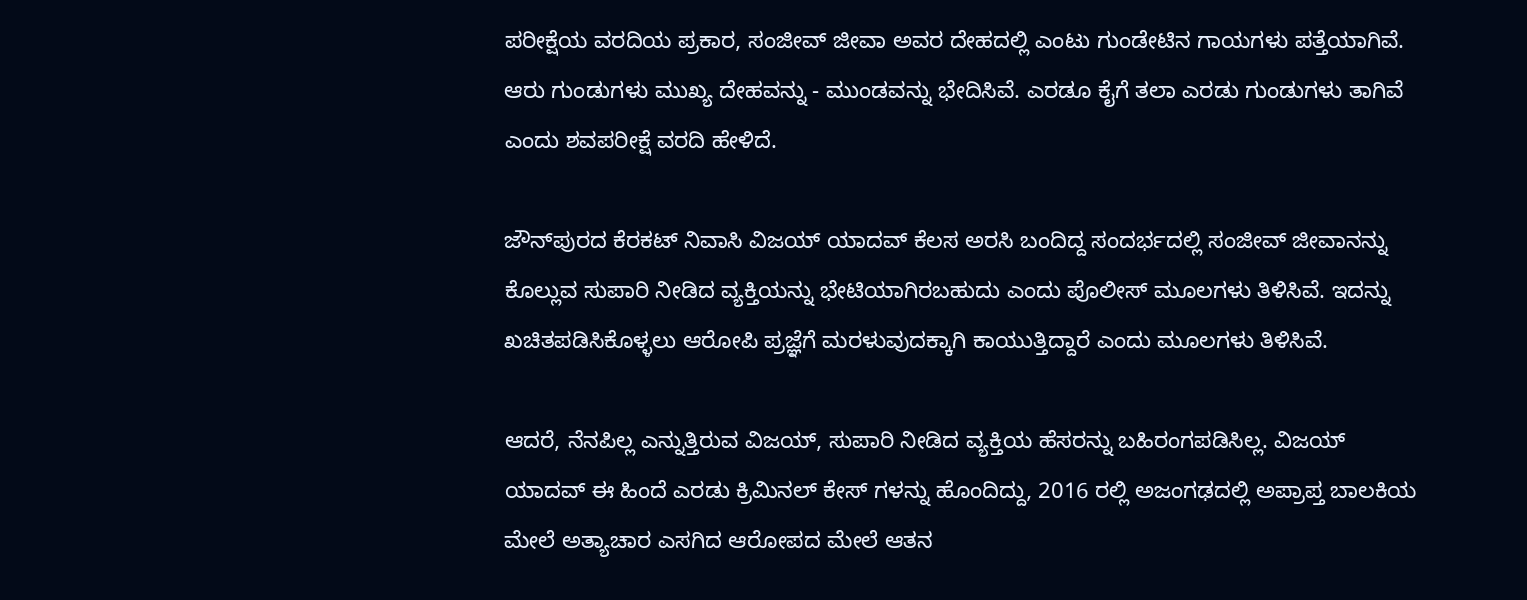ಪರೀಕ್ಷೆಯ ವರದಿಯ ಪ್ರಕಾರ, ಸಂಜೀವ್ ಜೀವಾ ಅವರ ದೇಹದಲ್ಲಿ ಎಂಟು ಗುಂಡೇಟಿನ ಗಾಯಗಳು ಪತ್ತೆಯಾಗಿವೆ. ಆರು ಗುಂಡುಗಳು ಮುಖ್ಯ ದೇಹವನ್ನು - ಮುಂಡವನ್ನು ಭೇದಿಸಿವೆ. ಎರಡೂ ಕೈಗೆ ತಲಾ ಎರಡು ಗುಂಡುಗಳು ತಾಗಿವೆ ಎಂದು ಶವಪರೀಕ್ಷೆ ವರದಿ ಹೇಳಿದೆ.

ಜೌನ್‌ಪುರದ ಕೆರಕಟ್‌ ನಿವಾಸಿ ವಿಜಯ್‌ ಯಾದವ್ ಕೆಲಸ ಅರಸಿ ಬಂದಿದ್ದ ಸಂದರ್ಭದಲ್ಲಿ ಸಂಜೀವ್‌ ಜೀವಾನನ್ನು ಕೊಲ್ಲುವ ಸುಪಾರಿ ನೀಡಿದ ವ್ಯಕ್ತಿಯನ್ನು ಭೇಟಿಯಾಗಿರಬಹುದು ಎಂದು ಪೊಲೀಸ್‌ ಮೂಲಗಳು ತಿಳಿಸಿವೆ. ಇದನ್ನು ಖಚಿತಪಡಿಸಿಕೊಳ್ಳಲು ಆರೋಪಿ ಪ್ರಜ್ಞೆಗೆ ಮರಳುವುದಕ್ಕಾಗಿ ಕಾಯುತ್ತಿದ್ದಾರೆ ಎಂದು ಮೂಲಗಳು ತಿಳಿಸಿವೆ.

ಆದರೆ, ನೆನಪಿಲ್ಲ ಎನ್ನುತ್ತಿರುವ ವಿಜಯ್, ಸುಪಾರಿ ನೀಡಿದ ವ್ಯಕ್ತಿಯ ಹೆಸರನ್ನು ಬಹಿರಂಗಪಡಿಸಿಲ್ಲ. ವಿಜಯ್ ಯಾದವ್ ಈ ಹಿಂದೆ ಎರಡು ಕ್ರಿಮಿನಲ್ ಕೇಸ್ ಗಳನ್ನು ಹೊಂದಿದ್ದು, 2016 ರಲ್ಲಿ ಅಜಂಗಢದಲ್ಲಿ ಅಪ್ರಾಪ್ತ ಬಾಲಕಿಯ ಮೇಲೆ ಅತ್ಯಾಚಾರ ಎಸಗಿದ ಆರೋಪದ ಮೇಲೆ ಆತನ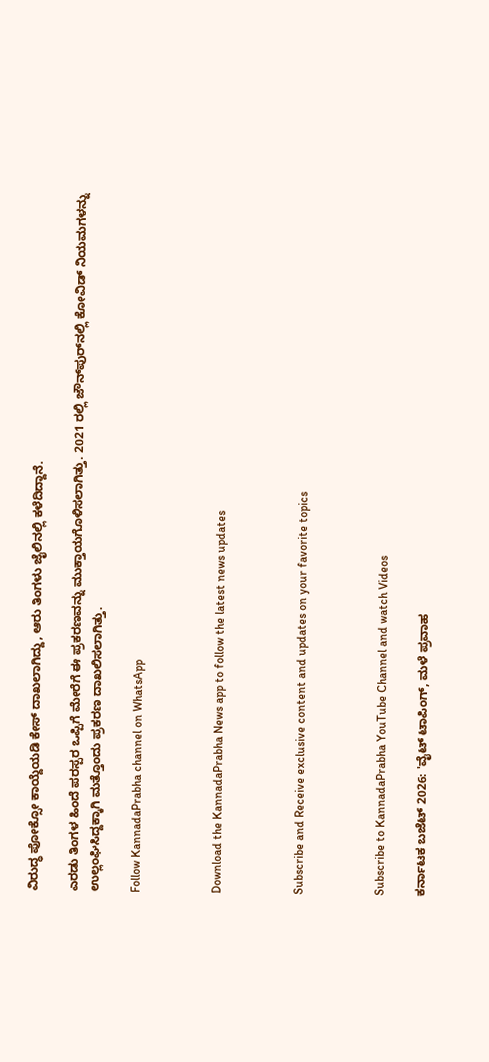ವಿರುದ್ಧ ಪೋಕ್ಸೋ ಕಾಯ್ದೆಯಡಿ ಕೇಸ್ ದಾಖಲಾಗಿದ್ದು, ಆರು ತಿಂಗಳು ಜೈಲಿನಲ್ಲಿ ಕಳೆದಿದ್ದಾನೆ.

ಎರಡು ತಿಂಗಳ ಹಿಂದೆ ಪರಸ್ಪರ ಒಪ್ಪಿಗೆ ಮೇರೆಗೆ ಈ ಪ್ರಕರಣವನ್ನು ಮುಕ್ತಾಯಗೊಳಿಸಲಾಗಿತ್ತು. 2021 ರಲ್ಲಿ ಜೌನ್‌ಪುರ್‌ನಲ್ಲಿ ಕೋವಿಡ್ ನಿಯಮಗಳನ್ನು ಉಲ್ಲಂಘಿಸಿದ್ದಕ್ಕಾಗಿ ಮತ್ತೊಂದು ಪ್ರಕರಣ ದಾಖಲಿಸಲಾಗಿತ್ತು.

Follow KannadaPrabha channel on WhatsApp



Download the KannadaPrabha News app to follow the latest news updates



Subscribe and Receive exclusive content and updates on your favorite topics



Subscribe to KannadaPrabha YouTube Channel and watch Videos

ಕರ್ನಾಟಕ ಬಜೆಟ್ 2026: 'ವೈಟ್ ಟಾಪಿಂಗ್‌, ಮಳೆ ಪ್ರವಾಹ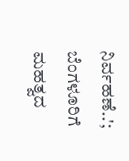ನಿರ್ವಹಣೆ..'; ಬೆಂಗಳೂರಿಗೆ ಮಹತ್ವದ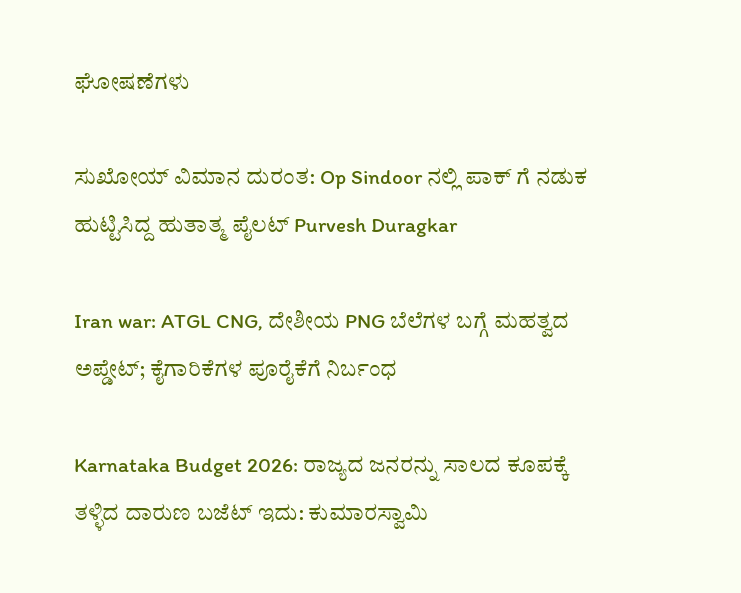ಘೋಷಣೆಗಳು

ಸುಖೋಯ್ ವಿಮಾನ ದುರಂತ: Op Sindoor ನಲ್ಲಿ ಪಾಕ್ ಗೆ ನಡುಕ ಹುಟ್ಟಿಸಿದ್ದ ಹುತಾತ್ಮ ಪೈಲಟ್ Purvesh Duragkar

Iran war: ATGL CNG, ದೇಶೀಯ PNG ಬೆಲೆಗಳ ಬಗ್ಗೆ ಮಹತ್ವದ ಅಪ್ಡೇಟ್; ಕೈಗಾರಿಕೆಗಳ ಪೂರೈಕೆಗೆ ನಿರ್ಬಂಧ

Karnataka Budget 2026: ರಾಜ್ಯದ ಜನರನ್ನು ಸಾಲದ ಕೂಪಕ್ಕೆ ತಳ್ಳಿದ ದಾರುಣ ಬಜೆಟ್ ಇದು: ಕುಮಾರಸ್ವಾಮಿ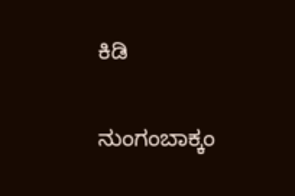ಕಿಡಿ

ನುಂಗಂಬಾಕ್ಕಂ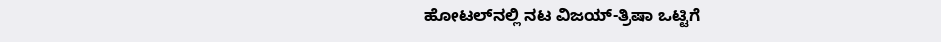ಹೋಟಲ್‌ನಲ್ಲಿ ನಟ ವಿಜಯ್-ತ್ರಿಷಾ ಒಟ್ಟಿಗೆ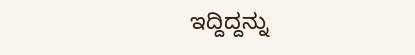ಇದ್ದಿದ್ದನ್ನು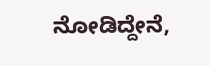ನೋಡಿದ್ದೇನೆ,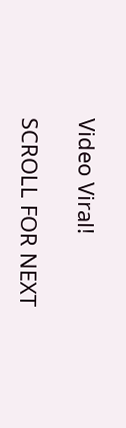Video Viral!

SCROLL FOR NEXT